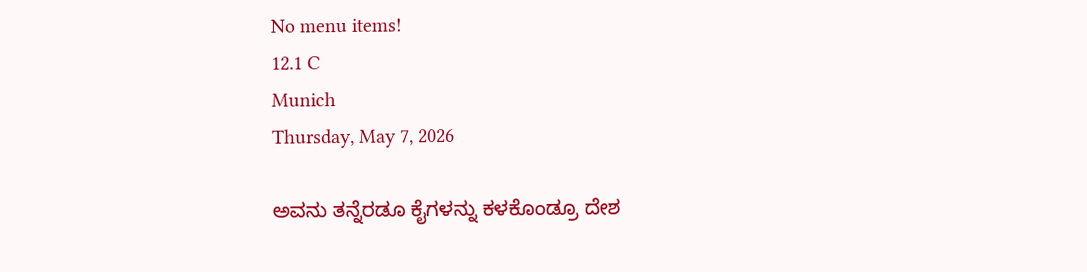No menu items!
12.1 C
Munich
Thursday, May 7, 2026

ಅವನು ತನ್ನೆರಡೂ ಕೈಗಳನ್ನು ಕಳಕೊಂಡ್ರೂ ದೇಶ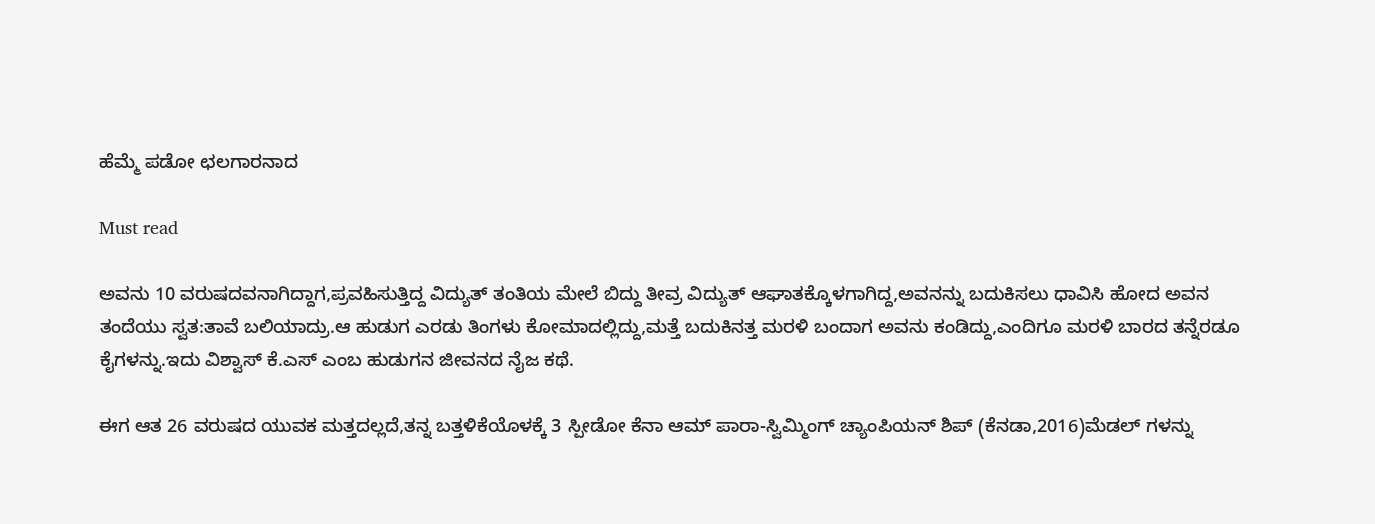ಹೆಮ್ಮೆ ಪಡೋ ಛಲಗಾರನಾದ

Must read

ಅವನು 10 ವರುಷದವನಾಗಿದ್ದಾಗ,ಪ್ರವಹಿಸುತ್ತಿದ್ದ ವಿದ್ಯುತ್ ತಂತಿಯ ಮೇಲೆ ಬಿದ್ದು ತೀವ್ರ ವಿದ್ಯುತ್ ಆಘಾತಕ್ಕೊಳಗಾಗಿದ್ದ,ಅವನನ್ನು ಬದುಕಿಸಲು ಧಾವಿಸಿ ಹೋದ ಅವನ ತಂದೆಯು ಸ್ವತ:ತಾವೆ ಬಲಿಯಾದ್ರು.ಆ ಹುಡುಗ ಎರಡು ತಿಂಗಳು ಕೋಮಾದಲ್ಲಿದ್ದು,ಮತ್ತೆ ಬದುಕಿನತ್ತ ಮರಳಿ ಬಂದಾಗ ಅವನು ಕಂಡಿದ್ದು,ಎಂದಿಗೂ ಮರಳಿ ಬಾರದ ತನ್ನೆರಡೂ ಕೈಗಳನ್ನು.ಇದು ವಿಶ್ವಾಸ್ ಕೆ.ಎಸ್ ಎಂಬ ಹುಡುಗನ ಜೀವನದ ನೈಜ ಕಥೆ.

ಈಗ ಆತ 26 ವರುಷದ ಯುವಕ ಮತ್ತದಲ್ಲದೆ,ತನ್ನ ಬತ್ತಳಿಕೆಯೊಳಕ್ಕೆ 3 ಸ್ಪೀಡೋ ಕೆನಾ ಆಮ್ ಪಾರಾ-ಸ್ವಿಮ್ಮಿಂಗ್ ಚ್ಯಾಂಪಿಯನ್ ಶಿಪ್ (ಕೆನಡಾ,2016)ಮೆಡಲ್ ಗಳನ್ನು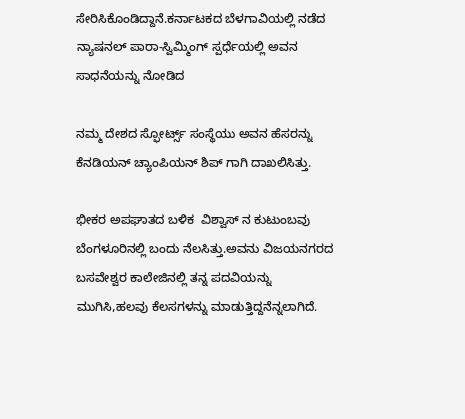ಸೇರಿಸಿಕೊಂಡಿದ್ದಾನೆ.ಕರ್ನಾಟಕದ ಬೆಳಗಾವಿಯಲ್ಲಿ ನಡೆದ ನ್ಯಾಷನಲ್ ಪಾರಾ-ಸ್ವಿಮ್ಮಿಂಗ್ ಸ್ಪರ್ಧೆಯಲ್ಲಿ ಅವನ ಸಾಧನೆಯನ್ನು ನೋಡಿದ

ನಮ್ಮ ದೇಶದ ಸ್ಫೋರ್ಟ್ಸ್ ಸಂಸ್ಥೆಯು ಅವನ ಹೆಸರನ್ನು ಕೆನಡಿಯನ್ ಚ್ಯಾಂಪಿಯನ್ ಶಿಪ್ ಗಾಗಿ ದಾಖಲಿಸಿತ್ತು.

ಭೀಕರ ಅಪಘಾತದ ಬಳಿಕ  ವಿಶ್ವಾಸ್ ನ ಕುಟುಂಬವು ಬೆಂಗಳೂರಿನಲ್ಲಿ ಬಂದು ನೆಲಸಿತ್ತು.ಅವನು ವಿಜಯನಗರದ ಬಸವೇಶ್ವರ ಕಾಲೇಜಿನಲ್ಲಿ ತನ್ನ ಪದವಿಯನ್ನು ಮುಗಿಸಿ,ಹಲವು ಕೆಲಸಗಳನ್ನು ಮಾಡುತ್ತಿದ್ದನೆನ್ನಲಾಗಿದೆ.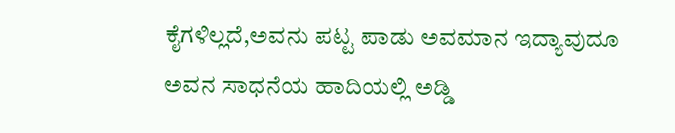ಕೈಗಳಿಲ್ಲದೆ,ಅವನು ಪಟ್ಟ ಪಾಡು ಅವಮಾನ ಇದ್ಯಾವುದೂ ಅವನ ಸಾಧನೆಯ ಹಾದಿಯಲ್ಲಿ ಅಡ್ಡಿ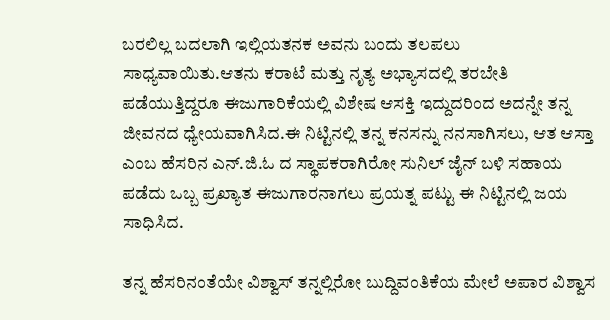ಬರಲಿಲ್ಲ ‍ಬದಲಾಗಿ ಇಲ್ಲಿಯತನಕ ಅವನು ಬಂದು ತಲಪಲು ಸಾಧ್ಯವಾಯಿತು.ಆತನು ಕರಾಟೆ ಮತ್ತು ನೃತ್ಯ ಅಭ್ಯಾಸದಲ್ಲಿ ತರಬೇತಿ ಪಡೆಯುತ್ತಿದ್ದರೂ ಈಜುಗಾರಿಕೆಯಲ್ಲಿ ವಿಶೇಷ ಆಸಕ್ತಿ ಇದ್ದುದರಿಂದ ಅದನ್ನೇ ತನ್ನ ಜೀವನದ ಧ್ಯೇಯವಾಗಿಸಿದ.ಈ ನಿಟ್ಟಿನಲ್ಲಿ ತನ್ನ ಕನಸನ್ನು ನನಸಾಗಿಸಲು, ಆತ ಆಸ್ತಾ ಎಂಬ ಹೆಸರಿನ ಎನ್.ಜಿ.ಓ ದ ಸ್ಥಾಪಕರಾಗಿರೋ ಸುನಿಲ್ ಜೈನ್ ಬಳಿ ಸಹಾಯ ಪಡೆದು ಒಬ್ಬ ಪ್ರಖ್ಯಾತ ಈಜುಗಾರನಾಗಲು ಪ್ರಯತ್ನ ಪಟ್ಟು ಈ ನಿಟ್ಟಿನಲ್ಲಿ ಜಯ ಸಾಧಿಸಿದ.

ತನ್ನ ಹೆಸರಿನಂತೆಯೇ ವಿಶ್ವಾ‍ಸ್ ತನ್ನಲ್ಲಿರೋ ಬುದ್ದಿವಂತಿಕೆಯ ಮೇಲೆ ಅಪಾರ ವಿಶ್ವಾಸ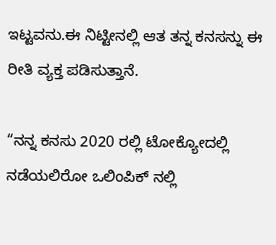ಇಟ್ಟವನು.ಈ ನಿಟ್ಟೀನಲ್ಲಿ ಆತ ತನ್ನ ಕನಸನ್ನು ಈ ರೀತಿ ವ್ಯಕ್ತ ಪಡಿಸುತ್ತಾನೆ.

“ನನ್ನ ಕನಸು 2020 ರಲ್ಲಿ ಟೋಕ್ಯೋದಲ್ಲಿ ನಡೆಯಲಿರೋ ಒಲಿಂಪಿಕ್ ನಲ್ಲಿ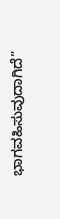ಭಾಗವಹಿಸುವುದಾಗಿದೆ”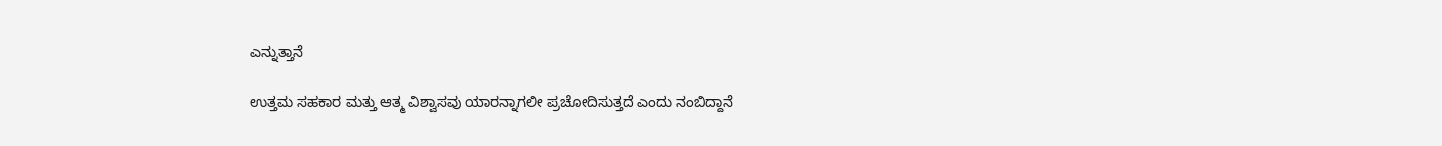ಎನ್ನುತ್ತಾನೆ

ಉತ್ತಮ ಸಹಕಾರ ಮತ್ತು ಆತ್ಮ ವಿಶ್ವಾಸವು ಯಾರನ್ನಾಗಲೀ ಪ್ರಚೋದಿಸುತ್ತದೆ ಎಂದು ನಂಬಿದ್ದಾನೆ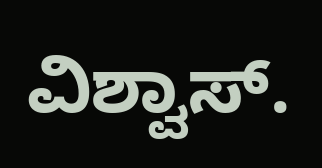ವಿಶ್ವಾಸ್.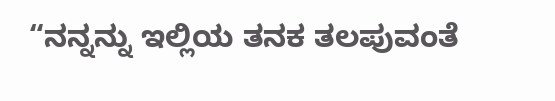“ನನ್ನನ್ನು ಇಲ್ಲಿಯ ತನಕ ತಲಪುವಂತೆ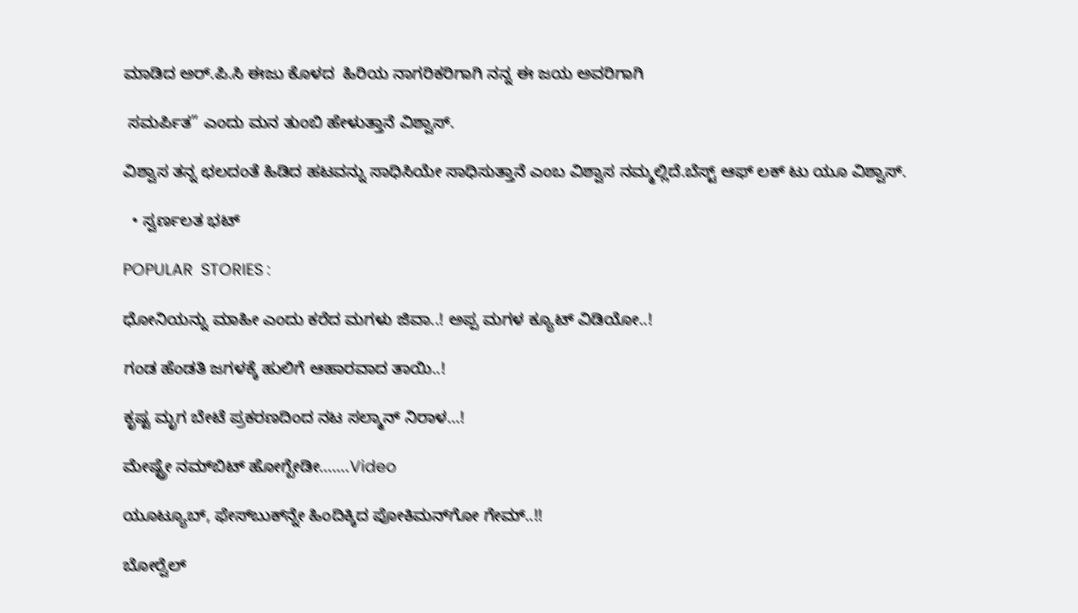ಮಾಡಿದ ಅರ್.ಪಿ.ಸಿ ಈಜು ಕೊಳದ  ಹಿರಿಯ ನಾಗರಿಕರಿಗಾಗಿ ನನ್ನ ಈ ಜಯ ಅವರಿಗಾಗಿ

 ಸಮರ್ಪಿತ” ಎಂದು ಮನ ತುಂಬಿ ಹೇಳುತ್ತಾನೆ ವಿಶ್ವಾಸ್.

ವಿಶ್ವಾಸ ತನ್ನ ಛಲದಂತೆ ಹಿಡಿದ ಹಟವನ್ನು ಸಾಧಿಸಿಯೇ ಸಾಧಿಸುತ್ತಾನೆ ಎಂಬ ವಿಶ್ವಾಸ ನಮ್ಮಲ್ಲಿದೆ.ಬೆಸ್ಟ್ ಆಫ್ ಲಕ್ ‍ಟು ಯೂ ವಿಶ್ವಾಸ್.

  • ಸ್ವರ್ಣಲತ ಭಟ್

POPULAR  STORIES :

ಧೋನಿಯನ್ನು ಮಾಹೀ ಎಂದು ಕರೆದ ಮಗಳು ಜಿವಾ..! ಅಪ್ಪ ಮಗಳ ಕ್ಯೂಟ್ ವಿಡಿಯೋ..!

ಗಂಡ ಹೆಂಡತಿ ಜಗಳಕ್ಕೆ ಹುಲಿಗೆ ಆಹಾರವಾದ ತಾಯಿ..!

ಕೃಷ್ಟ ಮೃಗ ಬೇಟೆ ಪ್ರಕರಣದಿಂದ ನಟ ಸಲ್ಮಾನ್ ನಿರಾಳ…!

ಮೇಷ್ಟ್ರೇ ನಮ್‍ಬಿಟ್ ಹೋಗ್ಬೇಡೀ…….Video

ಯೂಟ್ಯೂಬ್, ಫೇಸ್‍ಬುಕ್‍ನ್ನೇ ಹಿಂದಿಕ್ಕಿದ ಪೋಕಿಮನ್‍ಗೋ ಗೇಮ್..!!

ಬೋರ್‍ವೆಲ್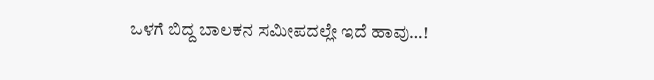ಒಳಗೆ ಬಿದ್ದ ಬಾಲಕನ ಸಮೀಪದಲ್ಲೇ ಇದೆ ಹಾವು…!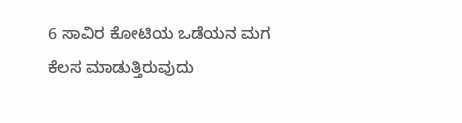6 ಸಾವಿರ ಕೋಟಿಯ ಒಡೆಯನ ಮಗ ಕೆಲಸ ಮಾಡುತ್ತಿರುವುದು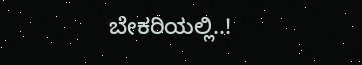ಬೇಕರಿಯಲ್ಲಿ..!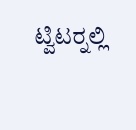ಟ್ವಿಟರ್‍ನಲ್ಲಿ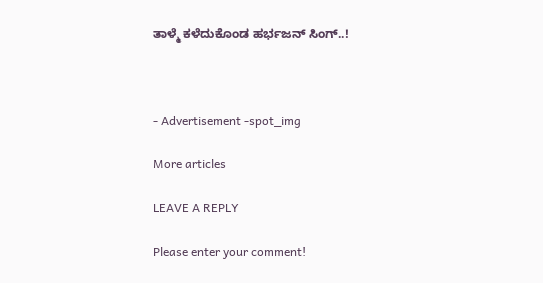ತಾಳ್ಮೆ ಕಳೆದುಕೊಂಡ ಹರ್ಭಜನ್ ಸಿಂಗ್..!



- Advertisement -spot_img

More articles

LEAVE A REPLY

Please enter your comment!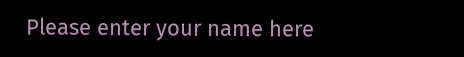Please enter your name here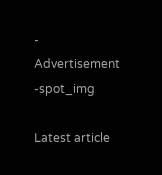- Advertisement -spot_img

Latest article